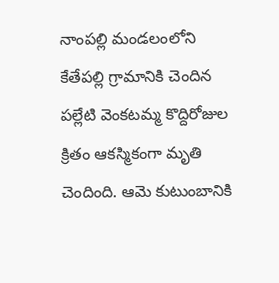నాంపల్లి మండలంలోని కేతేపల్లి గ్రామానికి చెందిన పల్లేటి వెంకటమ్మ కొద్దిరోజుల క్రితం ఆకస్మికంగా మృతి చెందింది. ఆమె కుటుంబానికి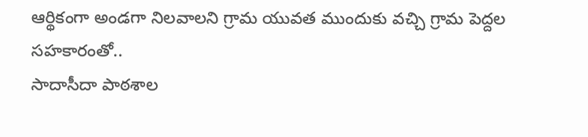ఆర్థికంగా అండగా నిలవాలని గ్రామ యువత ముందుకు వచ్చి గ్రామ పెద్దల సహకారంతో..
సాదాసీదా పాఠశాల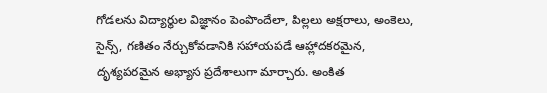గోడలను విద్యార్థుల విజ్ఞానం పెంపొందేలా, పిల్లలు అక్షరాలు, అంకెలు, సైన్స్, గణితం నేర్చుకోవడానికి సహాయపడే ఆహ్లాదకరమైన, దృశ్యపరమైన అభ్యాస ప్రదేశాలుగా మార్చారు. అంకిత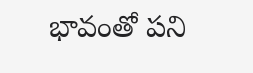భావంతో పని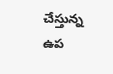చేస్తున్న ఉప